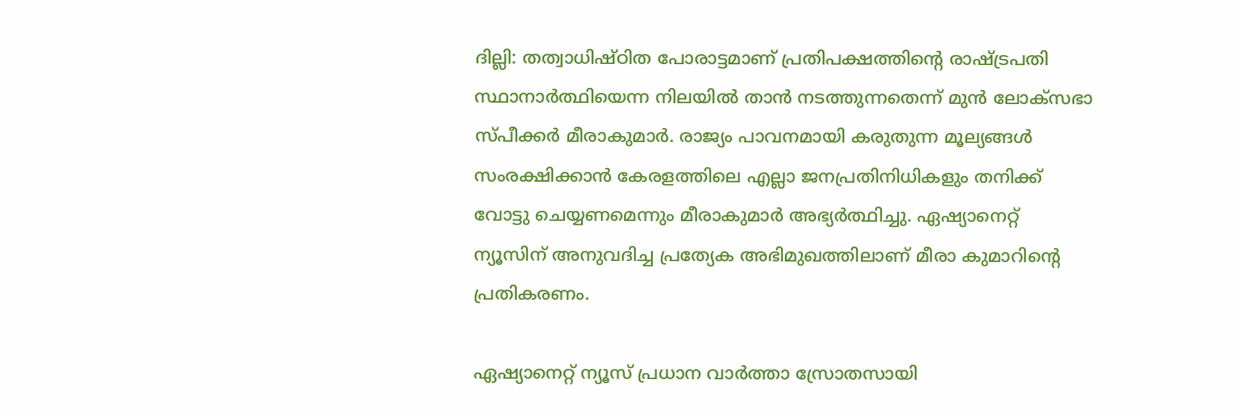ദില്ലി: തത്വാധിഷ്‌ഠിത പോരാട്ടമാണ് പ്രതിപക്ഷത്തിന്റെ രാഷ്‌ട്രപതി സ്ഥാനാര്‍ത്ഥിയെന്ന നിലയില്‍ താന്‍ നടത്തുന്നതെന്ന് മുന്‍ ലോക്‌സഭാ സ്‌പീക്കര്‍ മീരാകുമാര്‍. രാജ്യം പാവനമായി കരുതുന്ന മൂല്യങ്ങള്‍ സംരക്ഷിക്കാന്‍ കേരളത്തിലെ എല്ലാ ജനപ്രതിനിധികളും തനിക്ക് വോട്ടു ചെയ്യണമെന്നും മീരാകുമാര്‍ അഭ്യര്‍ത്ഥിച്ചു. ഏഷ്യാനെറ്റ് ന്യൂസിന് അനുവദിച്ച പ്രത്യേക അഭിമുഖത്തിലാണ് മീരാ കുമാറിന്റെ പ്രതികരണം.

ഏഷ്യാനെറ്റ് ന്യൂസ് പ്രധാന വാർത്താ സ്രോതസായി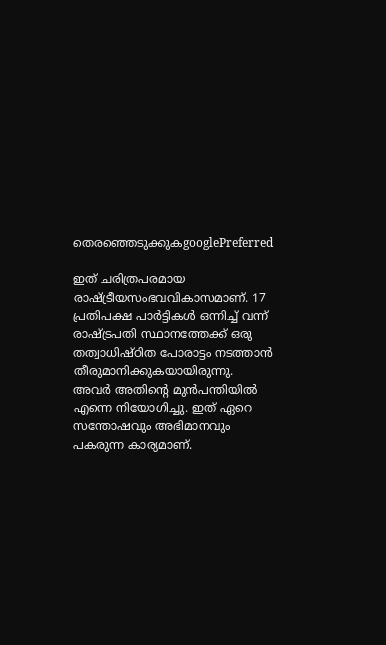തെരഞ്ഞെടുക്കുകgooglePreferred

ഇത് ചരിത്രപരമായ രാഷ്‌ട്രീയസംഭവവികാസമാണ്. 17 പ്രതിപക്ഷ പാര്‍ട്ടികള്‍ ഒന്നിച്ച് വന്ന് രാഷ്‌ട്രപതി സ്ഥാനത്തേക്ക് ഒരു തത്വാധിഷ്‌ഠിത പോരാട്ടം നടത്താന്‍ തീരുമാനിക്കുകയായിരുന്നു. അവര്‍ അതിന്റെ മുന്‍പന്തിയില്‍ എന്നെ നിയോഗിച്ചു. ഇത് ഏറെ സന്തോഷവും അഭിമാനവും പകരുന്ന കാര്യമാണ്.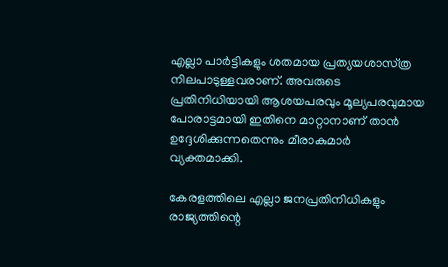എല്ലാ പാര്‍ട്ടികളും ശതമായ പ്രത്യയശാസ്‌ത്ര നിലപാടുള്ളവരാണ്. അവരുടെ പ്രതിനിധിയായി ആശയപരവും മൂല്യപരവുമായ പോരാട്ടമായി ഇതിനെ മാറ്റാനാണ് താന്‍ ഉദ്ദേശിക്കുന്നതെന്നും മീരാകുമാര്‍ വ്യക്തമാക്കി.

കേരളത്തിലെ എല്ലാ ജനപ്രതിനിധികളും രാജ്യത്തിന്റെ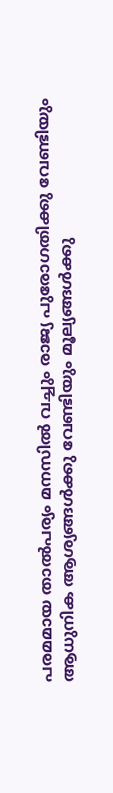പരമമായ താല്‍പര്യം മനസില്‍ വച്ചും രാജ്യ പുരോഗതിക്കു വേണ്ടിയും ആധുനിക ആശ്യങ്ങള്‍ക്കു വേണ്ടിയും മൂല്യങ്ങള്‍ക്കു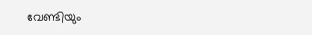വേണ്ടിയും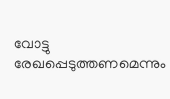വോട്ടു രേഖപ്പെടുത്തണമെന്നും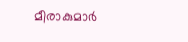മീരാകുമാര്‍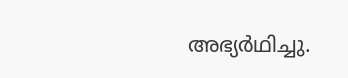അഭ്യര്‍ഥിച്ചു.